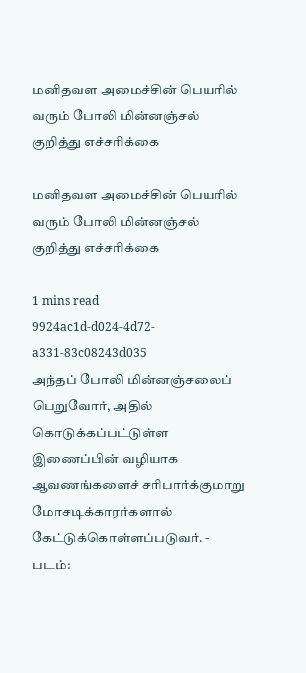மனிதவள அமைச்சின் பெயரில் வரும் போலி மின்னஞ்சல் குறித்து எச்சரிக்கை

மனிதவள அமைச்சின் பெயரில் வரும் போலி மின்னஞ்சல் குறித்து எச்சரிக்கை

1 mins read
9924ac1d-d024-4d72-a331-83c08243d035
அந்தப் போலி மின்னஞ்சலைப் பெறுவோர், அதில் கொடுக்கப்பட்டுள்ள இணைப்பின் வழியாக ஆவணங்களைச் சரிபார்க்குமாறு மோசடிக்காரர்களால் கேட்டுக்கொள்ளப்படுவர். - படம்: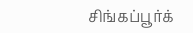சிங்கப்பூர்க்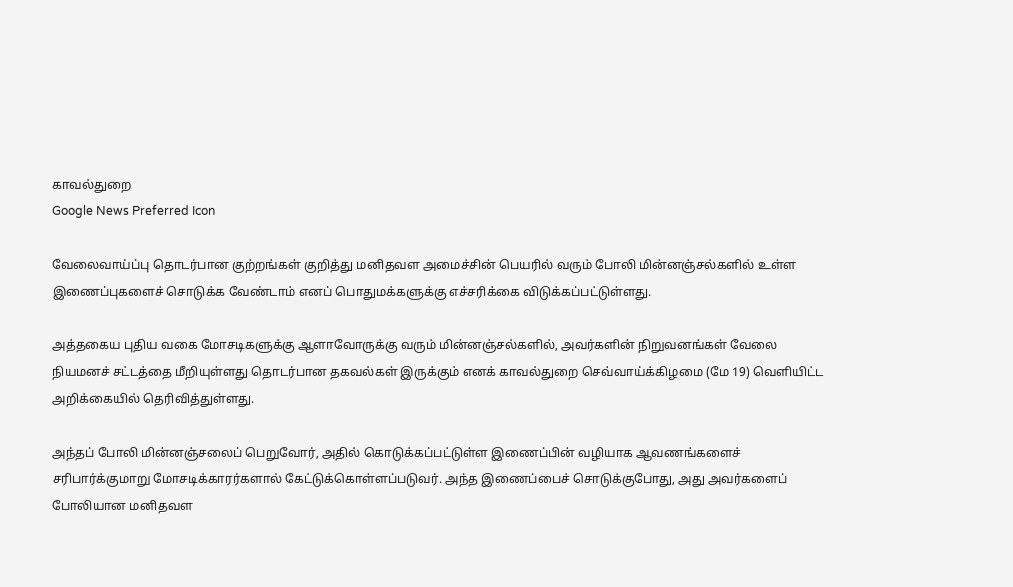காவல்துறை
Google News Preferred Icon

வேலைவாய்ப்பு தொடர்பான குற்றங்கள் குறித்து மனிதவள அமைச்சின் பெயரில் வரும் போலி மின்னஞ்சல்களில் உள்ள இணைப்புகளைச் சொடுக்க வேண்டாம் எனப் பொதுமக்களுக்கு எச்சரிக்கை விடுக்கப்பட்டுள்ளது.

அத்தகைய புதிய வகை மோசடிகளுக்கு ஆளாவோருக்கு வரும் மின்னஞ்சல்களில், அவர்களின் நிறுவனங்கள் வேலை நியமனச் சட்டத்தை மீறியுள்ளது தொடர்பான தகவல்கள் இருக்கும் எனக் காவல்துறை செவ்வாய்க்கிழமை (மே 19) வெளியிட்ட அறிக்கையில் தெரிவித்துள்ளது.

அந்தப் போலி மின்னஞ்சலைப் பெறுவோர், அதில் கொடுக்கப்பட்டுள்ள இணைப்பின் வழியாக ஆவணங்களைச் சரிபார்க்குமாறு மோசடிக்காரர்களால் கேட்டுக்கொள்ளப்படுவர். அந்த இணைப்பைச் சொடுக்குபோது, அது அவர்களைப் போலியான மனிதவள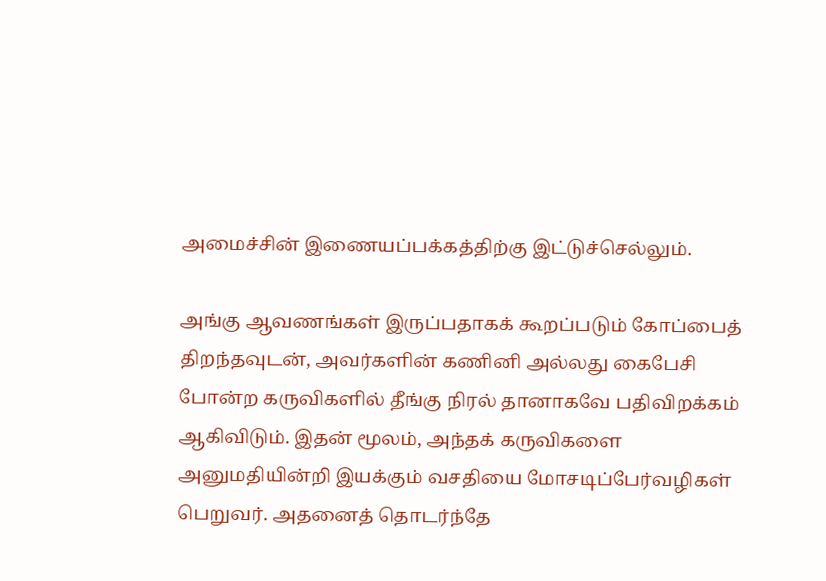அமைச்சின் இணையப்பக்கத்திற்கு இட்டுச்செல்லும்.

அங்கு ஆவணங்கள் இருப்பதாகக் கூறப்படும் கோப்பைத் திறந்தவுடன், அவர்களின் கணினி அல்லது கைபேசி போன்ற கருவிகளில் தீங்கு நிரல் தானாகவே பதிவிறக்கம் ஆகிவிடும். இதன் மூலம், அந்தக் கருவிகளை அனுமதியின்றி இயக்கும் வசதியை மோசடிப்பேர்வழிகள் பெறுவர். அதனைத் தொடர்ந்தே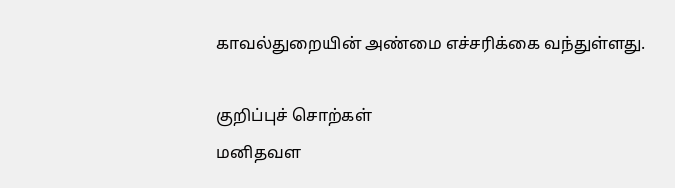காவல்துறையின் அண்மை எச்சரிக்கை வந்துள்ளது.

குறிப்புச் சொற்கள்
மனிதவள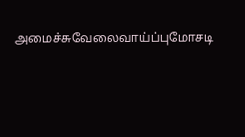அமைச்சுவேலைவாய்ப்புமோசடி